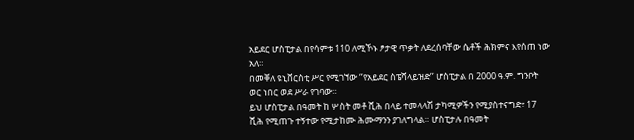አይደር ሆስፒታል በየሳምቱ 110 ለሚኾኑ ፆታዊ ጥቃት ለደረሰባቸው ሴቶች ሕክምና እየሰጠ ነው አለ።
በመቐለ ዩኒቨርስቲ ሥር የሚገኘው ‘’የአይደር ስፔሻላይዝድ’’ ሆስፒታል በ 2000 ዓ.ም. ግንቦት ወር ነበር ወደ ሥራ የገባው።
ይህ ሆስፒታል በዓመት ከ ሦስት መቶ ሺሕ በላይ ተመላላሽ ታካሚዎችን የሚያስተናግድ፣ 17 ሺሕ የሚጠጉ ተኝተው የሚታከሙ ሕሙማንን ያገለግላል። ሆስፒታሉ በዓመት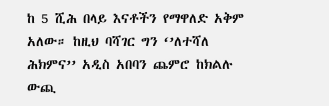ከ 5 ሺሕ በላይ እናቶችን የማዋለድ አቅም አለው። ከዚህ ባሻገር ግን ‘’ለተሻለ ሕክምና’’ አዲስ አበባን ጨምሮ ከክልሉ ውጪ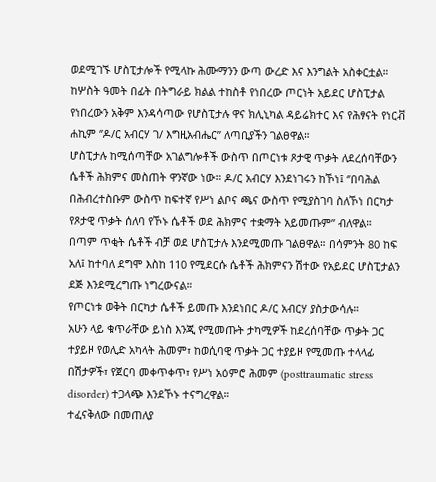ወደሚገኙ ሆስፒታሎች የሚላኩ ሕሙማንን ውጣ ውረድ እና እንግልት አስቀርቷል።
ከሦስት ዓመት በፊት በትግራይ ክልል ተከስቶ የነበረው ጦርነት አይደር ሆስፒታል የነበረውን አቅም እንዳሳጣው የሆስፒታሉ ዋና ክሊኒካል ዳይሬክተር እና የሕፃናት የነርቭ ሐኪም ‘’ዶ/ር አብርሃ ገ/ እግዚአብሔር’’ ለጣቢያችን ገልፀዋል።
ሆስፒታሉ ከሚሰጣቸው አገልግሎቶች ውስጥ በጦርነቱ ጾታዊ ጥቃት ለደረሰባቸውን ሴቶች ሕክምና መስጠት ዋንኛው ነው። ዶ/ር አብርሃ እንደነገሩን ከኾነ፤ ‘’በባሕል በሕብረተስቡም ውስጥ ከፍተኛ የሥነ ልቦና ጫና ውስጥ የሚያስገባ ስለኾነ በርካታ የጾታዊ ጥቃት ሰለባ የኾኑ ሴቶች ወደ ሕክምና ተቋማት አይመጡም’’ ብለዋል።
በጣም ጥቂት ሴቶች ብቻ ወደ ሆስፒታሉ እንደሚመጡ ገልፀዋል። በሳምንት 80 ከፍ አለ፤ ከተባለ ደግሞ እስከ 110 የሚደርሱ ሴቶች ሕክምናን ሽተው የአይደር ሆስፒታልን ደጅ እንደሚረግጡ ነግረውናል።
የጦርነቱ ወቅት በርካታ ሴቶች ይመጡ እንደነበር ዶ/ር አብርሃ ያስታውሳሉ።
አሁን ላይ ቁጥራቸው ይነስ እንጂ የሚመጡት ታካሚዎች ከደረሰባቸው ጥቃት ጋር ተያይዞ የወሊድ አካላት ሕመም፣ ከወሲባዊ ጥቃት ጋር ተያይዞ የሚመጡ ተላላፊ በሽታዎች፣ የጀርባ መቀጥቀጥ፣ የሥነ አዕምሮ ሕመም (posttraumatic stress disorder) ተጋላጭ እንደኾኑ ተናግረዋል።
ተፈናቅለው በመጠለያ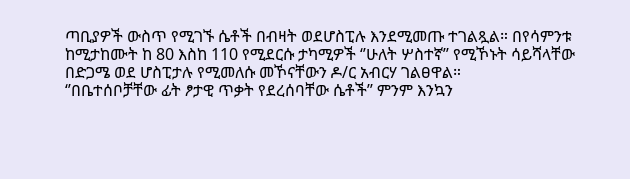ጣቢያዎች ውስጥ የሚገኙ ሴቶች በብዛት ወደሆስፒሉ እንደሚመጡ ተገልጿል። በየሳምንቱ ከሚታከሙት ከ 80 እስከ 110 የሚደርሱ ታካሚዎች ‘’ሁለት ሦስተኛ’’ የሚኾኑት ሳይሻላቸው በድጋሜ ወደ ሆስፒታሉ የሚመለሱ መኾናቸውን ዶ/ር አብርሃ ገልፀዋል።
‘’በቤተሰቦቻቸው ፊት ፆታዊ ጥቃት የደረሰባቸው ሴቶች’’ ምንም እንኳን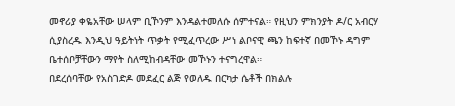መኖሪያ ቀዬአቸው ሠላም ቢኾንም እንዳልተመለሱ ሰምተናል። የዚህን ምክንያት ዶ/ር አብርሃ ሲያስረዱ እንዲህ ዓይትነት ጥቃት የሚፈጥረው ሥነ ልቦናዊ ጫን ከፍተኛ በመኾኑ ዳግም ቤተሰቦቻቸውን ማየት ስለሚከብዳቸው መኾኑን ተናግረዋል።
በደረሰባቸው የአስገድዶ መደፈር ልጅ የወለዱ በርካታ ሴቶች በክልሉ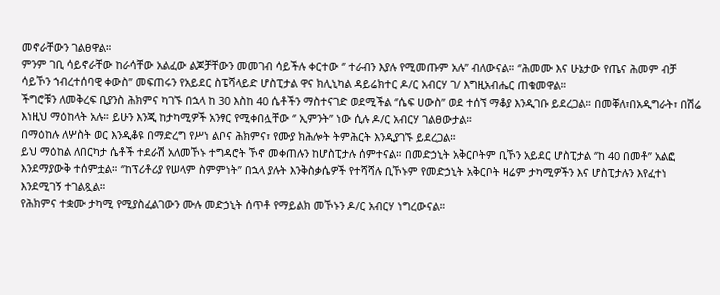መኖራቸውን ገልፀዋል።
ምንም ገቢ ሳይኖራቸው ከራሳቸው አልፈው ልጆቻቸውን መመገብ ሳይችሉ ቀርተው ‘’ ተራብን እያሉ የሚመጡም አሉ’’ ብለውናል። ‘’ሕመሙ እና ሁኔታው የጤና ሕመም ብቻ ሳይኾን ኀብረተሰባዊ ቀውስ’’ መፍጠሩን የአይደር ስፔሻላይድ ሆስፒታል ዋና ክሊኒካል ዳይሬክተር ዶ/ር አብርሃ ገ/ እግዚአብሔር ጠቁመዋል።
ችግሮቹን ለመቅረፍ ቢያንስ ሕክምና ካገኙ በኋላ ከ 30 እስከ 40 ሴቶችን ማስተናገድ ወደሚችል ‘’ሴፍ ሀውስ’’ ወደ ተሰኘ ማቆያ እንዲገቡ ይደረጋል። በመቐለ፣በአዲግራት፣ በሽሬ እነዚህ ማዕከላት አሉ። ይሁን እንጂ ከታካሚዎች አንፃር የሚቀበሏቸው ‘’ ኢምንት’’ ነው ሲሉ ዶ/ር አብርሃ ገልፀውታል።
በማዕከሉ ለሦስት ወር እንዲቆዩ በማድረግ የሥነ ልቦና ሕክምና፣ የሙያ ክሕሎት ትምሕርት እንዲያገኙ ይደረጋል።
ይህ ማዕከል ለበርካታ ሴቶች ተደራሽ አለመኾኑ ተግዳሮት ኾኖ መቀጠሉን ከሆስፒታሉ ሰምተናል። በመድኃኒት አቅርቦትም ቢኾን አይደር ሆስፒታል ‘’ከ 40 በመቶ’’ አልፎ እንደማያውቅ ተሰምቷል። ‘’ከፕሪቶሪያ የሠላም ስምምነት’’ በኋላ ያሉት እንቅስቃሴዎች የተሻሻሉ ቢኾኑም የመድኃኒት አቅርቦት ዛሬም ታካሚዎችን እና ሆስፒታሉን እየፈተነ እንደሚገኝ ተገልጿል።
የሕክምና ተቋሙ ታካሚ የሚያስፈልገውን ሙሉ መድኃኒት ሰጥቶ የማይልክ መኾኑን ዶ/ር አብርሃ ነግረውናል።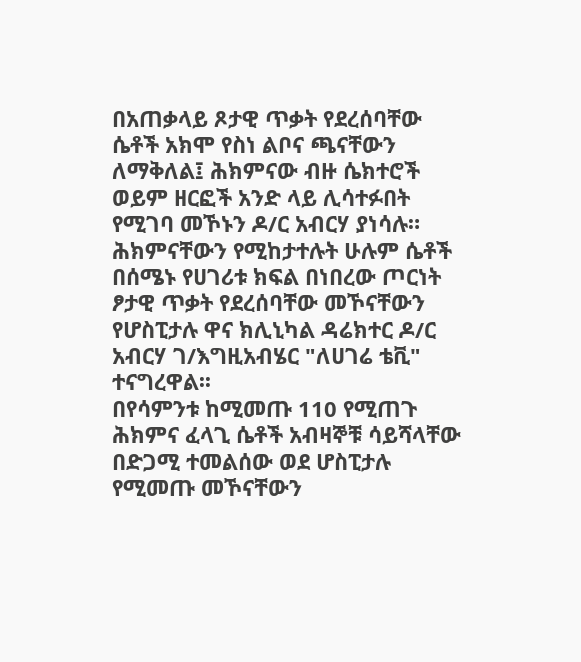በአጠቃላይ ጾታዊ ጥቃት የደረሰባቸው ሴቶች አክሞ የስነ ልቦና ጫናቸውን ለማቅለል፤ ሕክምናው ብዙ ሴክተሮች ወይም ዘርፎች አንድ ላይ ሊሳተፉበት የሚገባ መኾኑን ዶ/ር አብርሃ ያነሳሉ።
ሕክምናቸውን የሚከታተሉት ሁሉም ሴቶች በሰሜኑ የሀገሪቱ ክፍል በነበረው ጦርነት ፆታዊ ጥቃት የደረሰባቸው መኾናቸውን የሆስፒታሉ ዋና ክሊኒካል ዳሬክተር ዶ/ር አብርሃ ገ/እግዚአብሄር "ለሀገሬ ቴቪ" ተናግረዋል፡፡
በየሳምንቱ ከሚመጡ 110 የሚጠጉ ሕክምና ፈላጊ ሴቶች አብዛኞቹ ሳይሻላቸው በድጋሚ ተመልሰው ወደ ሆስፒታሉ የሚመጡ መኾናቸውን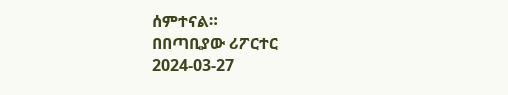ሰምተናል።
በበጣቢያው ሪፖርተር
2024-03-27